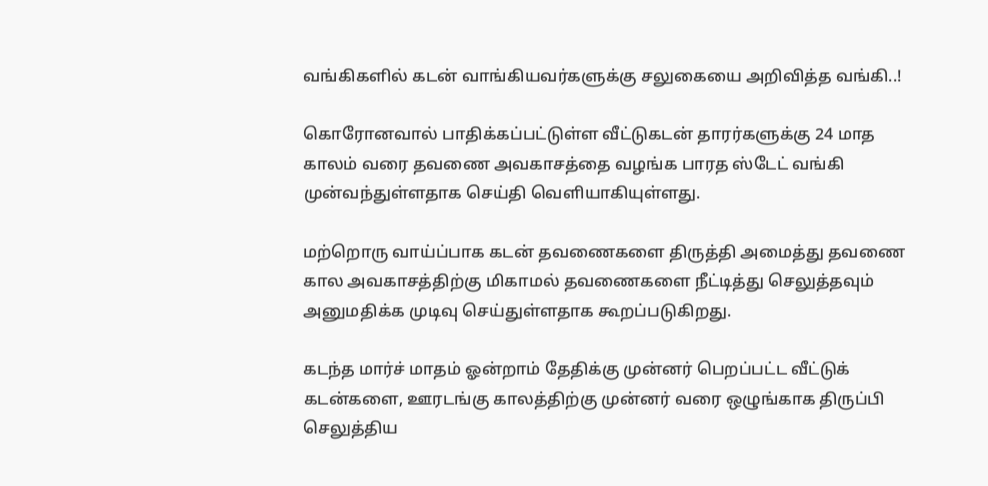வங்கிகளில் கடன் வாங்கியவர்களுக்கு சலுகையை அறிவித்த வங்கி..!

கொரோனவால் பாதிக்கப்பட்டுள்ள வீட்டுகடன் தாரர்களுக்கு 24 மாத காலம் வரை தவணை அவகாசத்தை வழங்க பாரத ஸ்டேட் வங்கி முன்வந்துள்ளதாக செய்தி வெளியாகியுள்ளது.

மற்றொரு வாய்ப்பாக கடன் தவணைகளை திருத்தி அமைத்து தவணை கால அவகாசத்திற்கு மிகாமல் தவணைகளை நீட்டித்து செலுத்தவும் அனுமதிக்க முடிவு செய்துள்ளதாக கூறப்படுகிறது.

கடந்த மார்ச் மாதம் ஓன்றாம் தேதிக்கு முன்னர் பெறப்பட்ட வீட்டுக் கடன்களை, ஊரடங்கு காலத்திற்கு முன்னர் வரை ஒழுங்காக திருப்பி செலுத்திய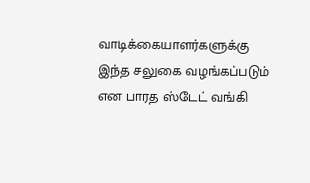வாடிக்கையாளர்களுக்கு இந்த சலுகை வழங்கப்படும் என பாரத ஸ்டேட் வங்கி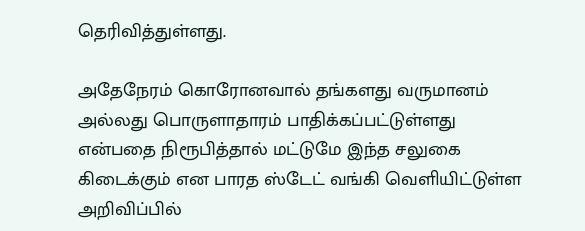தெரிவித்துள்ளது.

அதேநேரம் கொரோனவால் தங்களது வருமானம் அல்லது பொருளாதாரம் பாதிக்கப்பட்டுள்ளது என்பதை நிரூபித்தால் மட்டுமே இந்த சலுகை கிடைக்கும் என பாரத ஸ்டேட் வங்கி வெளியிட்டுள்ள அறிவிப்பில்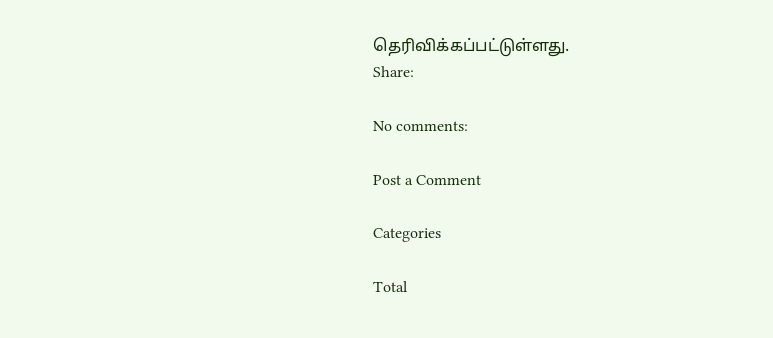தெரிவிக்கப்பட்டுள்ளது.
Share:

No comments:

Post a Comment

Categories

Total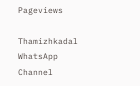Pageviews

Thamizhkadal WhatsApp Channel